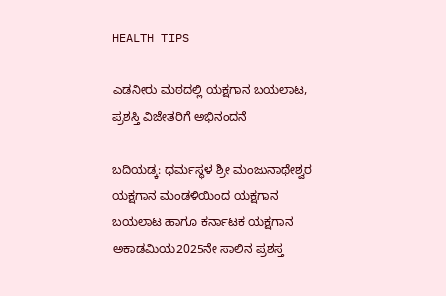HEALTH TIPS

ಎಡನೀರು ಮಠದಲ್ಲಿ ಯಕ್ಷಗಾನ ಬಯಲಾಟ, ಪ್ರಶಸ್ತಿ ವಿಜೇತರಿಗೆ ಅಭಿನಂದನೆ

ಬದಿಯಡ್ಕ: ಧರ್ಮಸ್ಥಳ ಶ್ರೀ ಮಂಜುನಾಥೇಶ್ವರ ಯಕ್ಷಗಾನ ಮಂಡಳಿಯಿಂದ ಯಕ್ಷಗಾನ ಬಯಲಾಟ ಹಾಗೂ ಕರ್ನಾಟಕ ಯಕ್ಷಗಾನ ಅಕಾಡಮಿಯ2025ನೇ ಸಾಲಿನ ಪ್ರಶಸ್ತ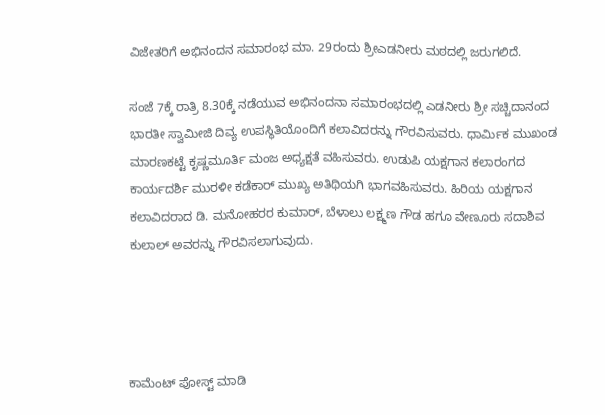ವಿಜೇತರಿಗೆ ಅಭಿನಂದನ ಸಮಾರಂಭ ಮಾ. 29ರಂದು ಶ್ರೀಎಡನೀರು ಮಠದಲ್ಲಿ ಜರುಗಲಿದೆ.

ಸಂಜೆ 7ಕ್ಕೆ ರಾತ್ರಿ 8.30ಕ್ಕೆ ನಡೆಯುವ ಅಭಿನಂದನಾ ಸಮಾರಂಭದಲ್ಲಿ ಎಡನೀರು ಶ್ರೀ ಸಚ್ಚಿದಾನಂದ ಭಾರತೀ ಸ್ವಾಮೀಜಿ ದಿವ್ಯ ಉಪಸ್ಥಿತಿಯೊಂದಿಗೆ ಕಲಾವಿದರನ್ನು ಗೌರವಿಸುವರು. ಧಾರ್ಮಿಕ ಮುಖಂಡ ಮಾರಣಕಟ್ಟೆ ಕೃಷ್ಣಮೂರ್ತಿ ಮಂಜ ಅಧ್ಯಕ್ಷತೆ ವಹಿಸುವರು. ಉಡುಪಿ ಯಕ್ಷಗಾನ ಕಲಾರಂಗದ ಕಾರ್ಯದರ್ಶಿ ಮುರಳೀ ಕಡೆಕಾರ್ ಮುಖ್ಯ ಅತಿಥಿಯಗಿ ಭಾಗವಹಿಸುವರು. ಹಿರಿಯ ಯಕ್ಷಗಾನ ಕಲಾವಿದರಾದ ಡಿ. ಮನೋಹರರ ಕುಮಾರ್, ಬೆಳಾಲು ಲಕ್ಷ್ಮಣ ಗೌಡ ಹಗೂ ವೇಣೂರು ಸದಾಶಿವ ಕುಲಾಲ್ ಅವರನ್ನು ಗೌರವಿಸಲಾಗುವುದು.




ಕಾಮೆಂಟ್‌‌ ಪೋಸ್ಟ್‌ ಮಾಡಿ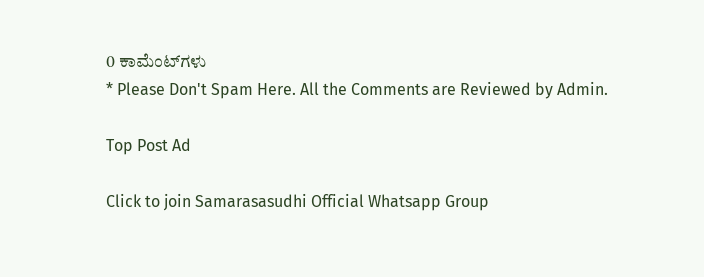0 ಕಾಮೆಂಟ್‌ಗಳು
* Please Don't Spam Here. All the Comments are Reviewed by Admin.

Top Post Ad

Click to join Samarasasudhi Official Whatsapp Group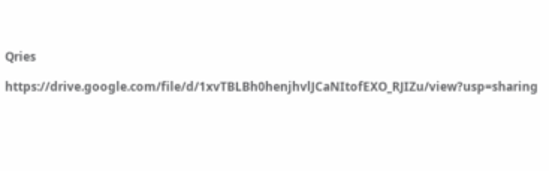Qries

https://drive.google.com/file/d/1xvTBLBh0henjhvlJCaNItofEXO_RJIZu/view?usp=sharing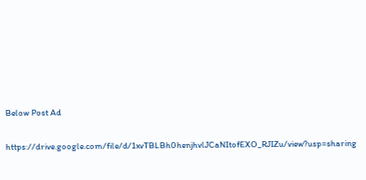Below Post Ad

https://drive.google.com/file/d/1xvTBLBh0henjhvlJCaNItofEXO_RJIZu/view?usp=sharing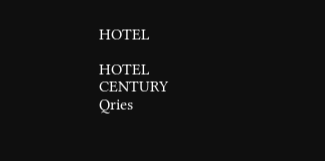HOTEL

HOTEL
CENTURY
Qries